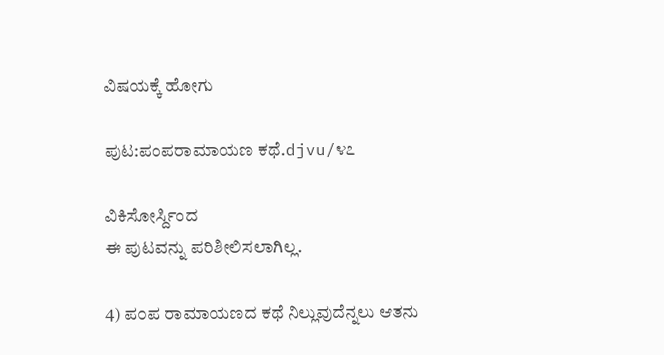ವಿಷಯಕ್ಕೆ ಹೋಗು

ಪುಟ:ಪಂಪರಾಮಾಯಣ ಕಥೆ.djvu/೪೭

ವಿಕಿಸೋರ್ಸ್ದಿಂದ
ಈ ಪುಟವನ್ನು ಪರಿಶೀಲಿಸಲಾಗಿಲ್ಲ.

4) ಪ೦ಪ ರಾಮಾಯಣದ ಕಥೆ ನಿಲ್ಲುವುದೆನ್ನಲು ಆತನು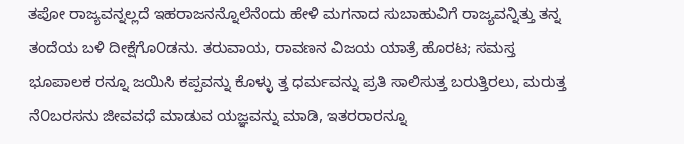ತಪೋ ರಾಜ್ಯವನ್ನಲ್ಲದೆ ಇಹರಾಜನನ್ನೊಲೆನೆಂದು ಹೇಳಿ ಮಗನಾದ ಸುಬಾಹುವಿಗೆ ರಾಜ್ಯವನ್ನಿತ್ತು ತನ್ನ ತಂದೆಯ ಬಳಿ ದೀಕ್ಷೆಗೊ೦ಡನು. ತರುವಾಯ, ರಾವಣನ ವಿಜಯ ಯಾತ್ರೆ ಹೊರಟ; ಸಮಸ್ತ ಭೂಪಾಲಕ ರನ್ನೂ ಜಯಿಸಿ ಕಪ್ಪವನ್ನು ಕೊಳ್ಳು ತ್ತ ಧರ್ಮವನ್ನು ಪ್ರತಿ ಸಾಲಿಸುತ್ತ ಬರುತ್ತಿರಲು, ಮರುತ್ತ ನೆ೦ಬರಸನು ಜೀವವಧೆ ಮಾಡುವ ಯಜ್ಞವನ್ನು ಮಾಡಿ, ಇತರರಾರನ್ನೂ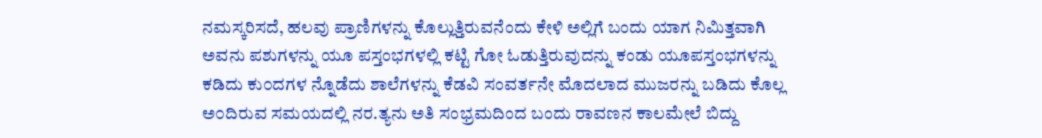ನಮಸ್ಕರಿಸದೆ, ಹಲವು ಪ್ರಾಣಿಗಳನ್ನು ಕೊಲ್ಲುತ್ತಿರುವನೆಂದು ಕೇಳಿ ಅಲ್ಲಿಗೆ ಬಂದು ಯಾಗ ನಿಮಿತ್ತವಾಗಿ ಅವನು ಪಶುಗಳನ್ನು ಯೂ ಪಸ್ತಂಭಗಳಲ್ಲಿ ಕಟ್ಟಿ ಗೋ ಓಡುತ್ತಿರುವುದನ್ನು ಕಂಡು ಯೂಪಸ್ತಂಭಗಳನ್ನು ಕಡಿದು ಕು೦ದಗಳ ನ್ನೊಡೆದು ಶಾಲೆಗಳನ್ನು ಕೆಡವಿ ಸಂವರ್ತನೇ ಮೊದಲಾದ ಮುಜರನ್ನು ಬಡಿದು ಕೊಲ್ಲ ಅ೦ದಿರುವ ಸಮಯದಲ್ಲಿ ನರ.ತ್ಯನು ಅತಿ ಸಂಭ್ರಮದಿಂದ ಬಂದು ರಾವಣನ ಕಾಲಮೇಲೆ ಬಿದ್ದು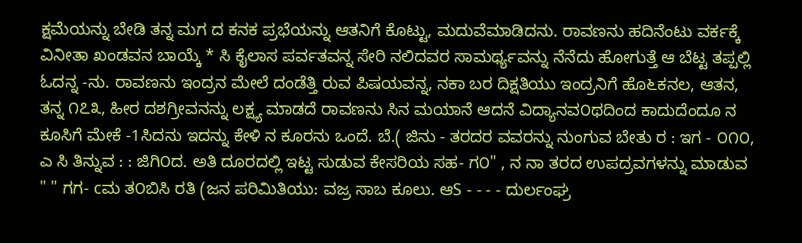ಕ್ಷಮೆಯನ್ನು ಬೇಡಿ ತನ್ನ ಮಗ ದ ಕನಕ ಪ್ರಭೆಯನ್ನು ಆತನಿಗೆ ಕೊಟ್ಟು, ಮದುವೆಮಾಡಿದನು. ರಾವಣನು ಹದಿನೆಂಟು ವರ್ಕಕ್ಕೆ ವಿನೀತಾ ಖಂಡವನ ಬಾಯ್ಕೆ * ಸಿ ಕೈಲಾಸ ಪರ್ವತವನ್ನ ಸೇರಿ ನಲಿದವರ ಸಾಮರ್ಥ್ಯವನ್ನು ನೆನೆದು ಹೋಗುತ್ತೆ ಆ ಬೆಟ್ಟ ತಪ್ಪಲ್ಲಿ ಓದನ್ನ -ನು. ರಾವಣನು ಇಂದ್ರನ ಮೇಲೆ ದಂಡೆತ್ತಿ ರುವ ಪಿಷಯವನ್ನ, ನಕಾ ಬರ ದಿಕ್ಷತಿಯು ಇಂದ್ರನಿಗೆ ಹೊ೬ಕನಲ, ಆತನ, ತನ್ನ ೧೭೩, ಹೀರ ದಶಗ್ರೀವನನ್ನು ಲಕ್ಷ್ಯ ಮಾಡದೆ ರಾವಣನು ಸಿನ ಮಯಾನೆ ಆದನೆ ವಿದ್ಯಾನವ೦ಥದಿಂದ ಕಾದುದೆಂದೂ ನ ಕೂಸಿಗೆ ಮೇಕೆ -1ಸಿದನು ಇದನ್ನು ಕೇಳಿ ನ ಕೂರನು ಒಂದೆ. ಬೆ.( ಜಿನು - ತರದರ ವವರನ್ನು ನುಂಗುವ ಬೇತು ರ : ಇಗ - ೦೧೦, ಎ ಸಿ ತಿನ್ನುವ : : ಜಿಗಿ೦ದ. ಅತಿ ದೂರದಲ್ಲಿ ಇಟ್ಟ ಸುಡುವ ಕೇಸರಿಯ ಸಹ- ಗ೦" , ನ ನಾ ತರದ ಉಪದ್ರವಗಳನ್ನು ಮಾಡುವ " " ಗಗ- cಮ ತ೦ಬಿಸಿ ರತಿ (ಜನ ಪರಿಮಿತಿಯು: ವಜ್ರ ಸಾಬ ಕೂಲು. ಆS - - - - ದುರ್ಲಂಘ್ರ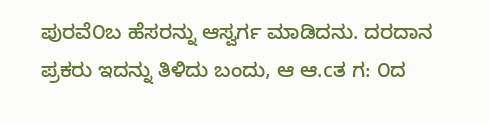ಪುರವೆ೦ಬ ಹೆಸರನ್ನು ಆಸ್ವರ್ಗ ಮಾಡಿದನು. ದರದಾನ ಪ್ರಕರು ಇದನ್ನು ತಿಳಿದು ಬಂದು, ಆ ಆ.cತ ಗ: ೦ದ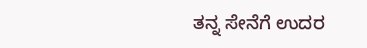ತನ್ನ ಸೇನೆಗೆ ಉದರ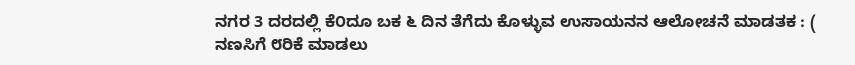ನಗರ 3 ದರದಲ್ಲಿ ಕೆ೦ದೂ ಬಕ ೬ ದಿನ ತೆಗೆದು ಕೊಳ್ಳುವ ಉಸಾಯನನ ಆಲೋಚನೆ ಮಾಡತಕ : ( ನಣಸಿಗೆ ೮ರಿಕೆ ಮಾಡಲು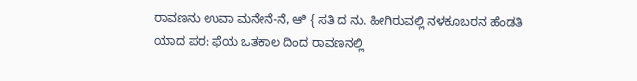ರಾವಣನು ಉವಾ ಮನೇನೆ-ನೆ, ಆಿ { ಸತಿ ದ ನು. ಹೀಗಿರುವಲ್ಲಿ ನಳಕೂಬರನ ಹೆಂಡತಿ ಯಾದ ಪರ: ಫೆಯ ಒತಕಾಲ ದಿಂದ ರಾವಣನಲ್ಲಿ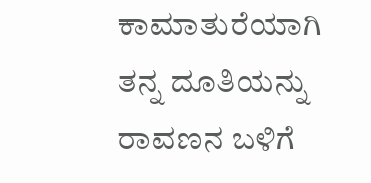ಕಾಮಾತುರೆಯಾಗಿ ತನ್ನ ದೂತಿಯನ್ನು ರಾವಣನ ಬಳಿಗೆ